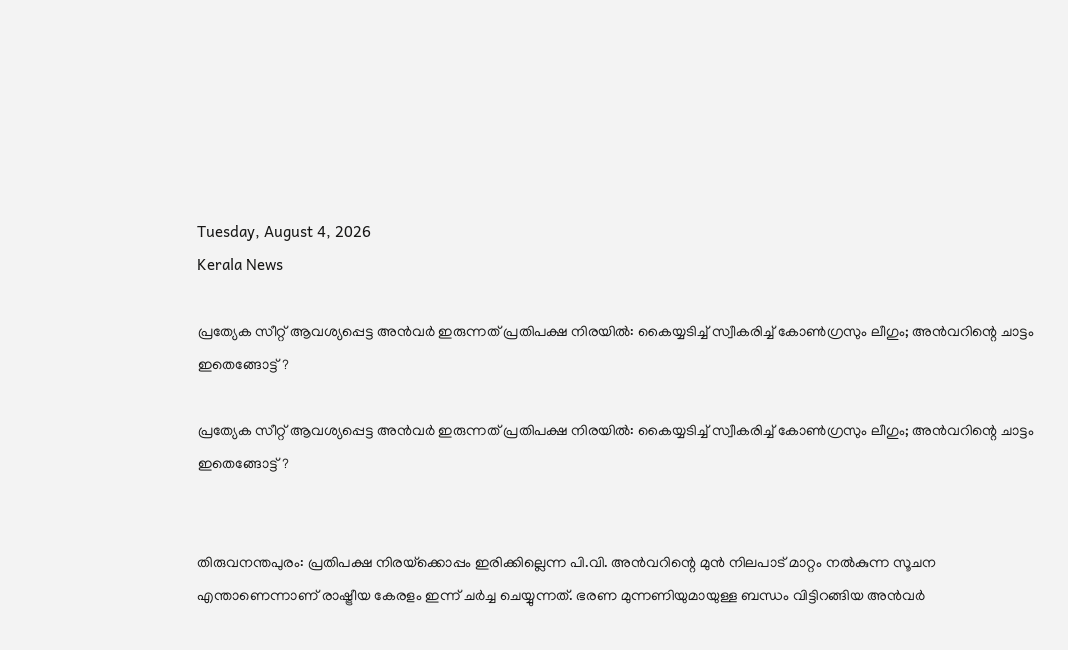Tuesday, August 4, 2026
Kerala News

പ്രത്യേക സീറ്റ് ആവശ്യപ്പെട്ട അന്‍വര്‍ ഇരുന്നത് പ്രതിപക്ഷ നിരയില്‍: കൈയ്യടിച്ച് സ്വീകരിച്ച് കോണ്‍ഗ്രസും ലീഗും; അന്‍വറിന്റെ ചാട്ടം ഇതെങ്ങോട്ട്?

പ്രത്യേക സീറ്റ് ആവശ്യപ്പെട്ട അന്‍വര്‍ ഇരുന്നത് പ്രതിപക്ഷ നിരയില്‍: കൈയ്യടിച്ച് സ്വീകരിച്ച് കോണ്‍ഗ്രസും ലീഗും; അന്‍വറിന്റെ ചാട്ടം ഇതെങ്ങോട്ട്?


തിരുവനന്തപുരം: പ്രതിപക്ഷ നിരയ്‌ക്കൊപ്പം ഇരിക്കില്ലെന്ന പി.വി. അന്‍വറിന്റെ മുന്‍ നിലപാട് മാറ്റം നല്‍കുന്ന സൂചന എന്താണെന്നാണ് രാഷ്ട്രീയ കേരളം ഇന്ന് ചര്‍ച്ച ചെയ്യുന്നത്. ഭരണ മുന്നണിയുമായുള്ള ബന്ധം വിട്ടിറങ്ങിയ അന്‍വര്‍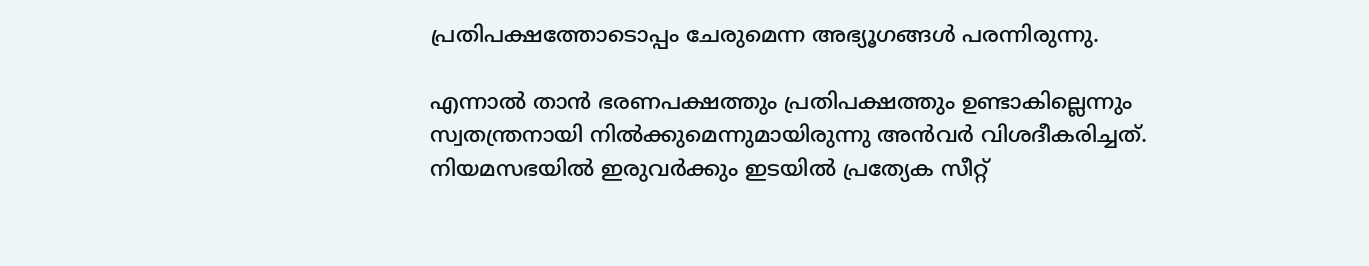പ്രതിപക്ഷത്തോടൊപ്പം ചേരുമെന്ന അഭ്യൂഗങ്ങള്‍ പരന്നിരുന്നു.

എന്നാല്‍ താന്‍ ഭരണപക്ഷത്തും പ്രതിപക്ഷത്തും ഉണ്ടാകില്ലെന്നും സ്വതന്ത്രനായി നില്‍ക്കുമെന്നുമായിരുന്നു അന്‍വര്‍ വിശദീകരിച്ചത്. നിയമസഭയില്‍ ഇരുവര്‍ക്കും ഇടയില്‍ പ്രത്യേക സീറ്റ്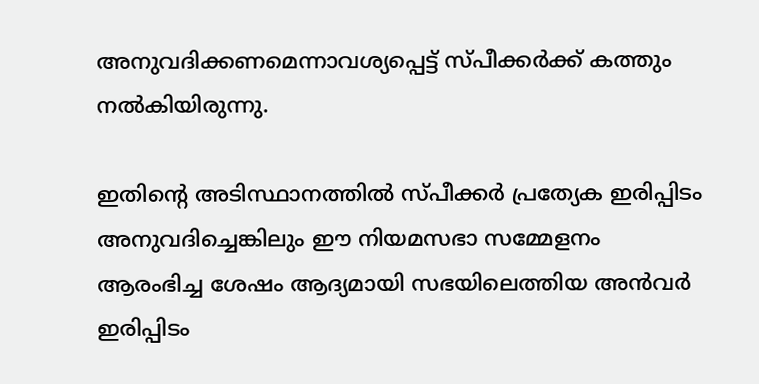അനുവദിക്കണമെന്നാവശ്യപ്പെട്ട് സ്പീക്കര്‍ക്ക് കത്തും നല്‍കിയിരുന്നു.

ഇതിന്റെ അടിസ്ഥാനത്തില്‍ സ്പീക്കര്‍ പ്രത്യേക ഇരിപ്പിടം അനുവദിച്ചെങ്കിലും ഈ നിയമസഭാ സമ്മേളനം ആരംഭിച്ച ശേഷം ആദ്യമായി സഭയിലെത്തിയ അന്‍വര്‍ ഇരിപ്പിടം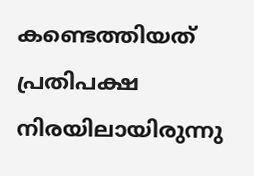കണ്ടെത്തിയത് പ്രതിപക്ഷ നിരയിലായിരുന്നു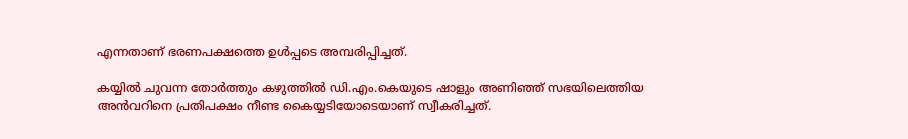എന്നതാണ് ഭരണപക്ഷത്തെ ഉള്‍പ്പടെ അമ്പരിപ്പിച്ചത്.

കയ്യില്‍ ചുവന്ന തോര്‍ത്തും കഴുത്തില്‍ ഡി.എം.കെയുടെ ഷാളും അണിഞ്ഞ് സഭയിലെത്തിയ അന്‍വറിനെ പ്രതിപക്ഷം നീണ്ട കൈയ്യടിയോടെയാണ് സ്വീകരിച്ചത്.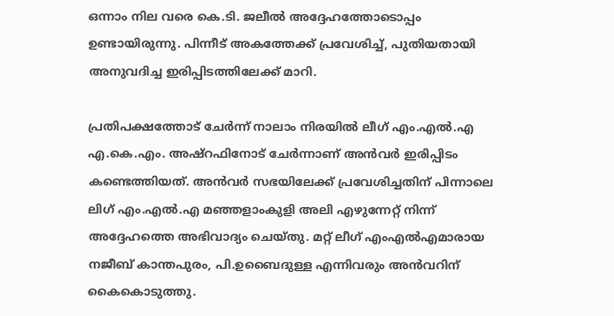ഒന്നാം നില വരെ കെ.ടി. ജലീല്‍ അദ്ദേഹത്തോടൊപ്പം ഉണ്ടായിരുന്നു. പിന്നീട് അകത്തേക്ക് പ്രവേശിച്ച്, പുതിയതായി അനുവദിച്ച ഇരിപ്പിടത്തിലേക്ക് മാറി.

പ്രതിപക്ഷത്തോട് ചേര്‍ന്ന് നാലാം നിരയില്‍ ലീഗ് എം.എല്‍.എ എ.കെ.എം. അഷ്‌റഫിനോട് ചേര്‍ന്നാണ് അന്‍വര്‍ ഇരിപ്പിടം കണ്ടെത്തിയത്. അന്‍വര്‍ സഭയിലേക്ക് പ്രവേശിച്ചതിന് പിന്നാലെ ലിഗ് എം.എല്‍.എ മഞ്ഞളാംകുളി അലി എഴുന്നേറ്റ് നിന്ന് അദ്ദേഹത്തെ അഭിവാദ്യം ചെയ്തു. മറ്റ് ലീഗ് എംഎല്‍എമാരായ നജീബ് കാന്തപുരം, പി.ഉബൈദുള്ള എന്നിവരും അന്‍വറിന് കൈകൊടുത്തു.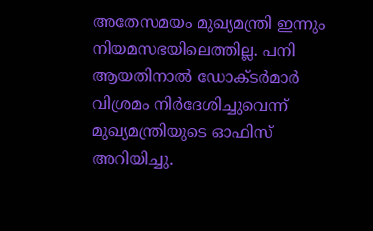അതേസമയം മുഖ്യമന്ത്രി ഇന്നും നിയമസഭയിലെത്തില്ല. പനി ആയതിനാല്‍ ഡോക്ടര്‍മാര്‍ വിശ്രമം നിര്‍ദേശിച്ചുവെന്ന് മുഖ്യമന്ത്രിയുടെ ഓഫിസ് അറിയിച്ചു.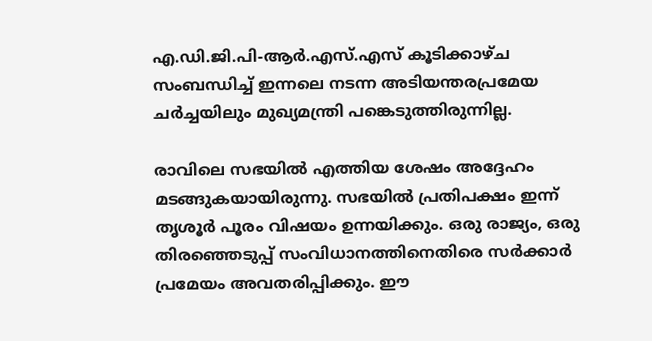എ.ഡി.ജി.പി-ആര്‍.എസ്.എസ് കൂടിക്കാഴ്ച സംബന്ധിച്ച് ഇന്നലെ നടന്ന അടിയന്തരപ്രമേയ ചര്‍ച്ചയിലും മുഖ്യമന്ത്രി പങ്കെടുത്തിരുന്നില്ല.

രാവിലെ സഭയില്‍ എത്തിയ ശേഷം അദ്ദേഹം മടങ്ങുകയായിരുന്നു. സഭയില്‍ പ്രതിപക്ഷം ഇന്ന് തൃശൂര്‍ പൂരം വിഷയം ഉന്നയിക്കും. ഒരു രാജ്യം, ഒരു തിരഞ്ഞെടുപ്പ് സംവിധാനത്തിനെതിരെ സര്‍ക്കാര്‍ പ്രമേയം അവതരിപ്പിക്കും. ഈ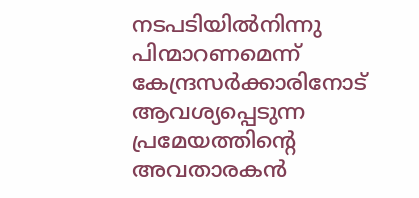നടപടിയില്‍നിന്നു പിന്മാറണമെന്ന് കേന്ദ്രസര്‍ക്കാരിനോട് ആവശ്യപ്പെടുന്ന പ്രമേയത്തിന്റെ അവതാരകന്‍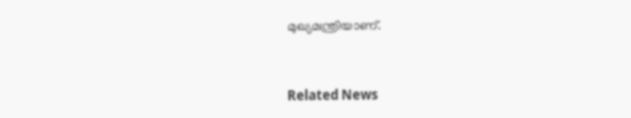മുഖ്യമന്ത്രിയാണ്.


Related News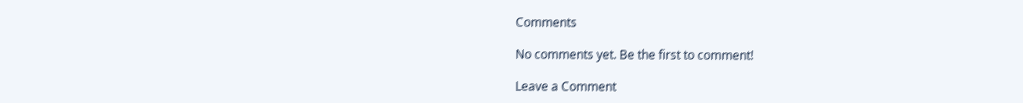Comments

No comments yet. Be the first to comment!

Leave a Comment